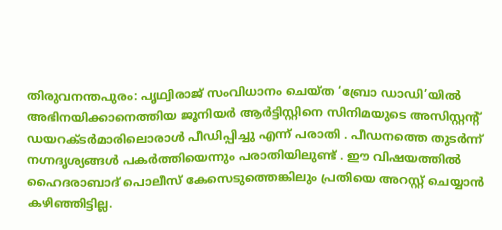തിരുവനന്തപുരം: പൃഥ്വിരാജ് സംവിധാനം ചെയ്ത ‘ബ്രോ ഡാഡി’യിൽ അഭിനയിക്കാനെത്തിയ ജൂനിയർ ആർട്ടിസ്റ്റിനെ സിനിമയുടെ അസിസ്റ്റന്റ് ഡയറക്ടർമാരിലൊരാൾ പീഡിപ്പിച്ചു എന്ന് പരാതി . പീഡനത്തെ തുടർന്ന് നഗ്നദൃശ്യങ്ങൾ പകർത്തിയെന്നും പരാതിയിലുണ്ട് . ഈ വിഷയത്തിൽ ഹൈദരാബാദ് പൊലീസ് കേസെടുത്തെങ്കിലും പ്രതിയെ അറസ്റ്റ് ചെയ്യാൻ കഴിഞ്ഞിട്ടില്ല.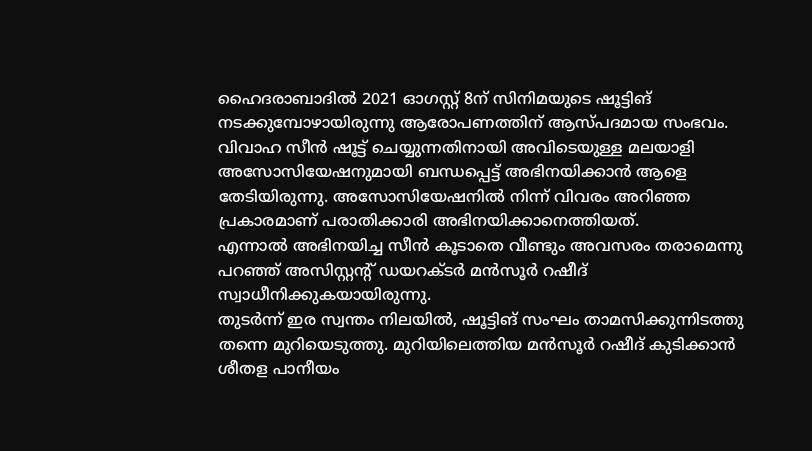ഹൈദരാബാദിൽ 2021 ഓഗസ്റ്റ് 8ന് സിനിമയുടെ ഷൂട്ടിങ് നടക്കുമ്പോഴായിരുന്നു ആരോപണത്തിന് ആസ്പദമായ സംഭവം. വിവാഹ സീൻ ഷൂട്ട് ചെയ്യുന്നതിനായി അവിടെയുള്ള മലയാളി അസോസിയേഷനുമായി ബന്ധപ്പെട്ട് അഭിനയിക്കാൻ ആളെ തേടിയിരുന്നു. അസോസിയേഷനിൽ നിന്ന് വിവരം അറിഞ്ഞ പ്രകാരമാണ് പരാതിക്കാരി അഭിനയിക്കാനെത്തിയത്.
എന്നാൽ അഭിനയിച്ച സീൻ കൂടാതെ വീണ്ടും അവസരം തരാമെന്നു പറഞ്ഞ് അസിസ്റ്റന്റ് ഡയറക്ടർ മൻസൂർ റഷീദ് സ്വാധീനിക്കുകയായിരുന്നു.
തുടർന്ന് ഇര സ്വന്തം നിലയിൽ, ഷൂട്ടിങ് സംഘം താമസിക്കുന്നിടത്തു തന്നെ മുറിയെടുത്തു. മുറിയിലെത്തിയ മൻസൂർ റഷീദ് കുടിക്കാൻ ശീതള പാനീയം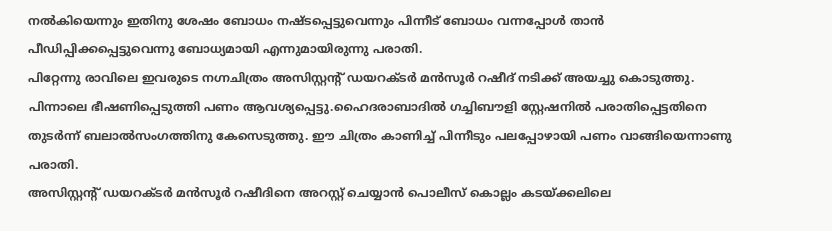നൽകിയെന്നും ഇതിനു ശേഷം ബോധം നഷ്ടപ്പെട്ടുവെന്നും പിന്നീട് ബോധം വന്നപ്പോൾ താൻ പീഡിപ്പിക്കപ്പെട്ടുവെന്നു ബോധ്യമായി എന്നുമായിരുന്നു പരാതി.
പിറ്റേന്നു രാവിലെ ഇവരുടെ നഗ്നചിത്രം അസിസ്റ്റന്റ് ഡയറക്ടർ മൻസൂർ റഷീദ് നടിക്ക് അയച്ചു കൊടുത്തു. പിന്നാലെ ഭീഷണിപ്പെടുത്തി പണം ആവശ്യപ്പെട്ടു.ഹൈദരാബാദിൽ ഗച്ചിബൗളി സ്റ്റേഷനിൽ പരാതിപ്പെട്ടതിനെ തുടർന്ന് ബലാൽസംഗത്തിനു കേസെടുത്തു. ഈ ചിത്രം കാണിച്ച് പിന്നീടും പലപ്പോഴായി പണം വാങ്ങിയെന്നാണു പരാതി.
അസിസ്റ്റന്റ് ഡയറക്ടർ മൻസൂർ റഷീദിനെ അറസ്റ്റ് ചെയ്യാൻ പൊലീസ് കൊല്ലം കടയ്ക്കലിലെ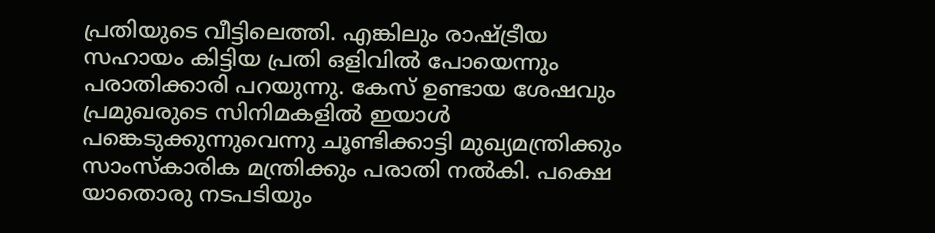പ്രതിയുടെ വീട്ടിലെത്തി. എങ്കിലും രാഷ്ട്രീയ സഹായം കിട്ടിയ പ്രതി ഒളിവിൽ പോയെന്നും പരാതിക്കാരി പറയുന്നു. കേസ് ഉണ്ടായ ശേഷവും പ്രമുഖരുടെ സിനിമകളിൽ ഇയാൾ പങ്കെടുക്കുന്നുവെന്നു ചൂണ്ടിക്കാട്ടി മുഖ്യമന്ത്രിക്കും സാംസ്കാരിക മന്ത്രിക്കും പരാതി നൽകി. പക്ഷെ യാതൊരു നടപടിയും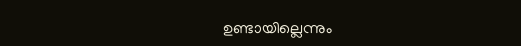ഉണ്ടായില്ലെന്നും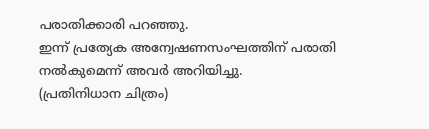പരാതിക്കാരി പറഞ്ഞു.
ഇന്ന് പ്രത്യേക അന്വേഷണസംഘത്തിന് പരാതി നൽകുമെന്ന് അവർ അറിയിച്ചു.
(പ്രതിനിധാന ചിത്രം)